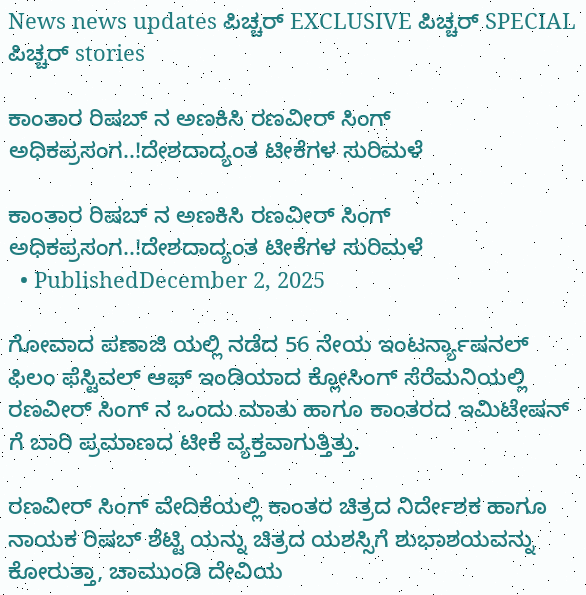News news updates ಪಿಚ್ಚರ್ EXCLUSIVE ಪಿಚ್ಚರ್ SPECIAL ಪಿಚ್ಚರ್ stories

ಕಾಂತಾರ ರಿಷಬ್ ನ ಅಣಕಿಸಿ ರಣವೀರ್ ಸಿಂಗ್ ಅಧಿಕಪ್ರಸಂಗ..!ದೇಶದಾದ್ಯಂತ ಟೀಕೆಗಳ ಸುರಿಮಳೆ

ಕಾಂತಾರ ರಿಷಬ್ ನ ಅಣಕಿಸಿ ರಣವೀರ್ ಸಿಂಗ್ ಅಧಿಕಪ್ರಸಂಗ..!ದೇಶದಾದ್ಯಂತ ಟೀಕೆಗಳ ಸುರಿಮಳೆ
  • PublishedDecember 2, 2025

ಗೋವಾದ ಪಣಾಜಿ ಯಲ್ಲಿ ನಡೆದ 56 ನೇಯ ಇಂಟರ್ನ್ಯಾಷನಲ್ ಫಿಲಂ ಫೆಸ್ಟಿವಲ್ ಆಫ್ ಇಂಡಿಯಾದ ಕ್ಲೋಸಿಂಗ್ ಸೆರೆಮನಿಯಲ್ಲಿ ರಣವೀರ್ ಸಿಂಗ್ ನ ಒಂದು ಮಾತು ಹಾಗೂ ಕಾಂತರದ ಇಮಿಟೇಷನ್ ಗೆ ಬಾರಿ ಪ್ರಮಾಣದ ಟೀಕೆ ವ್ಯಕ್ತವಾಗುತ್ತಿತ್ತು.

ರಣವೀರ್ ಸಿಂಗ್ ವೇದಿಕೆಯಲ್ಲಿ ಕಾಂತರ ಚಿತ್ರದ ನಿರ್ದೇಶಕ ಹಾಗೂ ನಾಯಕ ರಿಷಬ್ ಶೆಟ್ಟಿ ಯನ್ನು ಚಿತ್ರದ ಯಶಸ್ಸಿಗೆ ಶುಭಾಶಯವನ್ನು ಕೋರುತ್ತಾ, ಚಾಮುಂಡಿ ದೇವಿಯ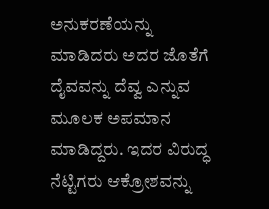ಅನುಕರಣೆಯನ್ನು ಮಾಡಿದರು ಅದರ ಜೊತೆಗೆ ದೈವವನ್ನು ದೆವ್ವ ಎನ್ನುವ ಮೂಲಕ ಅಪಮಾನ ಮಾಡಿದ್ದರು. ಇದರ ವಿರುದ್ಧ ನೆಟ್ಟಿಗರು ಆಕ್ರೋಶವನ್ನು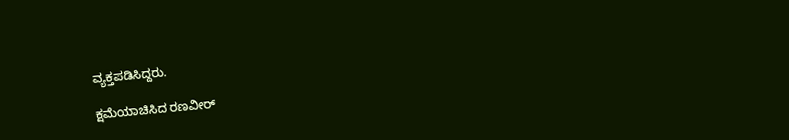ವ್ಯಕ್ತಪಡಿಸಿದ್ದರು.

ಕ್ಷಮೆಯಾಚಿಸಿದ ರಣವೀರ್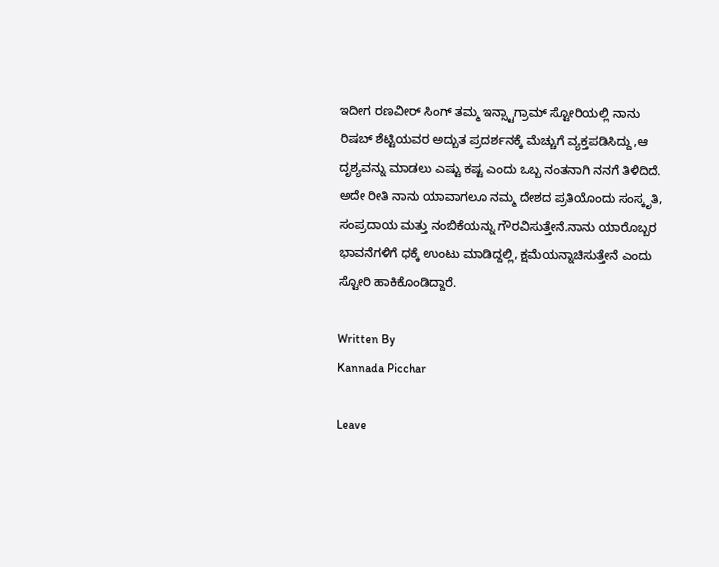ಇದೀಗ ರಣವೀರ್ ಸಿಂಗ್ ತಮ್ಮ ಇನ್ಸ್ಟಾಗ್ರಾಮ್ ಸ್ಟೋರಿಯಲ್ಲಿ ನಾನು ರಿಷಬ್ ಶೆಟ್ಟಿಯವರ ಅದ್ಬುತ ಪ್ರದರ್ಶನಕ್ಕೆ ಮೆಚ್ಚುಗೆ ವ್ಯಕ್ತಪಡಿಸಿದ್ದು,ಆ ದೃಶ್ಯವನ್ನು ಮಾಡಲು ಎಷ್ಟು ಕಷ್ಟ ಎಂದು ಒಬ್ಬ ನಂತನಾಗಿ ನನಗೆ ತಿಳಿದಿದೆ. ಅದೇ ರೀತಿ ನಾನು ಯಾವಾಗಲೂ ನಮ್ಮ ದೇಶದ ಪ್ರತಿಯೊಂದು ಸಂಸ್ಕೃತಿ, ಸಂಪ್ರದಾಯ ಮತ್ತು ನಂಬಿಕೆಯನ್ನು ಗೌರವಿಸುತ್ತೇನೆ.ನಾನು ಯಾರೊಬ್ಬರ ಭಾವನೆಗಳಿಗೆ ಧಕ್ಕೆ ಉಂಟು ಮಾಡಿದ್ದಲ್ಲಿ, ಕ್ಷಮೆಯನ್ನಾಚಿಸುತ್ತೇನೆ ಎಂದು ಸ್ಟೋರಿ ಹಾಕಿಕೊಂಡಿದ್ದಾರೆ.

Written By
Kannada Picchar

Leave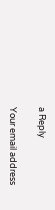a Reply

Your email address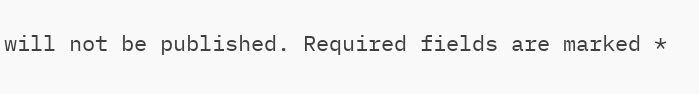will not be published. Required fields are marked *